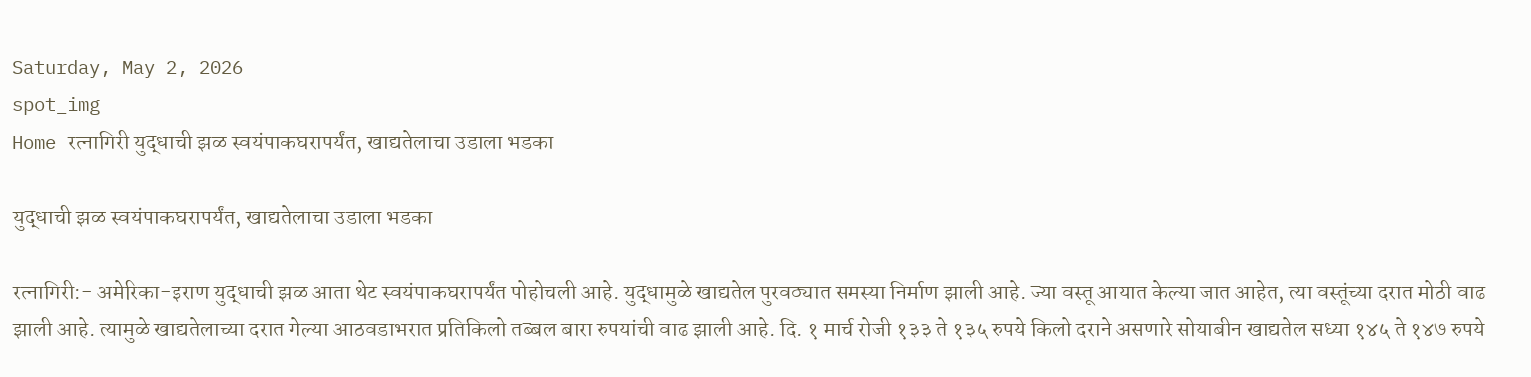Saturday, May 2, 2026
spot_img
Home रत्नागिरी युद्धाची झळ स्वयंपाकघरापर्यंत, खाद्यतेलाचा उडाला भडका

युद्धाची झळ स्वयंपाकघरापर्यंत, खाद्यतेलाचा उडाला भडका

रत्नागिरी:- अमेरिका-इराण युद्धाची झळ आता थेट स्वयंपाकघरापर्यंत पोहोचली आहे. युद्धामुळे खाद्यतेल पुरवठ्यात समस्या निर्माण झाली आहे. ज्या वस्तू आयात केल्या जात आहेत, त्या वस्तूंच्या दरात मोठी वाढ झाली आहे. त्यामुळे खाद्यतेलाच्या दरात गेल्या आठवडाभरात प्रतिकिलो तब्बल बारा रुपयांची वाढ झाली आहे. दि. १ मार्च रोजी १३३ ते १३५ रुपये किलो दराने असणारे सोयाबीन खाद्यतेल सध्या १४५ ते १४७ रुपये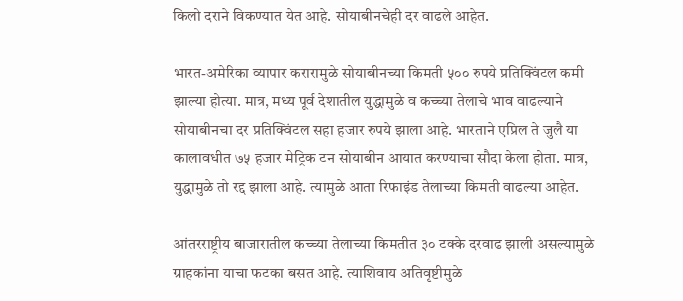किलो दराने विकण्यात येत आहे. सोयाबीनचेही दर वाढले आहेत.

भारत-अमेरिका व्यापार करारामुळे सोयाबीनच्या किमती ५०० रुपये प्रतिक्विंटल कमी झाल्या होत्या. मात्र, मध्य पूर्व देशातील युद्धामुळे व कच्च्या तेलाचे भाव वाढल्याने सोयाबीनचा दर प्रतिक्विंटल सहा हजार रुपये झाला आहे. भारताने एप्रिल ते जुलै या कालावधीत ७५ हजार मेट्रिक टन सोयाबीन आयात करण्याचा सौदा केला होता. मात्र, युद्धामुळे तो रद्द झाला आहे. त्यामुळे आता रिफाइंड तेलाच्या किमती वाढल्या आहेत.

आंतरराष्ट्रीय बाजारातील कच्च्या तेलाच्या किमतीत ३० टक्के दरवाढ झाली असल्यामुळे ग्राहकांना याचा फटका बसत आहे. त्याशिवाय अतिवृष्टीमुळे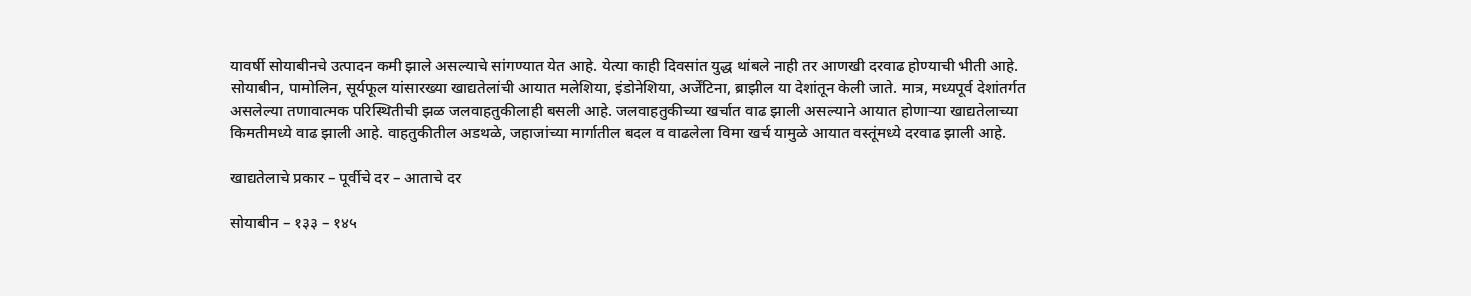यावर्षी सोयाबीनचे उत्पादन कमी झाले असल्याचे सांगण्यात येत आहे. येत्या काही दिवसांत युद्ध थांबले नाही तर आणखी दरवाढ होण्याची भीती आहे.
सोयाबीन, पामोलिन, सूर्यफूल यांसारख्या खाद्यतेलांची आयात मलेशिया, इंडोनेशिया, अर्जेंटिना, ब्राझील या देशांतून केली जाते. मात्र, मध्यपूर्व देशांतर्गत असलेल्या तणावात्मक परिस्थितीची झळ जलवाहतुकीलाही बसली आहे. जलवाहतुकीच्या खर्चात वाढ झाली असल्याने आयात होणाऱ्या खाद्यतेलाच्या किमतीमध्ये वाढ झाली आहे. वाहतुकीतील अडथळे, जहाजांच्या मार्गातील बदल व वाढलेला विमा खर्च यामुळे आयात वस्तूंमध्ये दरवाढ झाली आहे.

खाद्यतेलाचे प्रकार – पूर्वीचे दर – आताचे दर

सोयाबीन – १३३ – १४५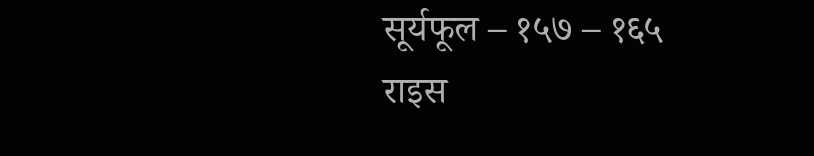सूर्यफूल – १५७ – १६५
राइस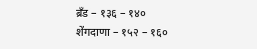ब्रँड – १३६ – १४०
शेंगदाणा – १५२ – १६०